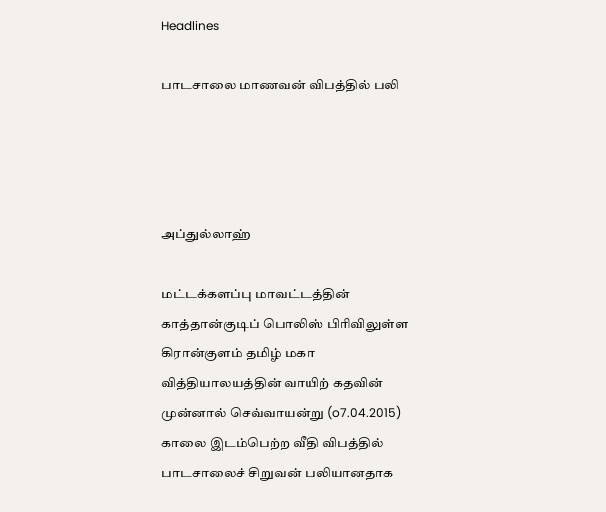Headlines

பாடசாலை மாணவன் விபத்தில் பலி




அப்துல்லாஹ்

மட்டக்களப்பு மாவட்டத்தின் காத்தான்குடிப் பொலிஸ் பிரிவிலுள்ள கிரான்குளம் தமிழ் மகா வித்தியாலயத்தின் வாயிற் கதவின் முன்னால் செவ்வாயன்று (o7.04.2015) காலை இடம்பெற்ற வீதி விபத்தில் பாடசாலைச் சிறுவன் பலியானதாக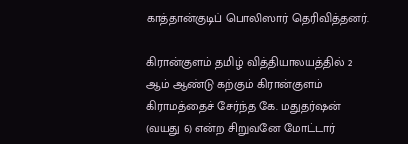காத்தான்குடிப் பொலிஸார் தெரிவித்தனர்.

கிரான்குளம் தமிழ் வித்தியாலயத்தில் 2 ஆம் ஆண்டு கற்கும் கிரான்குளம் கிராமத்தைச் சேர்ந்த கே. மதுதர்ஷன் (வயது 6) என்ற சிறுவனே மோட்டார்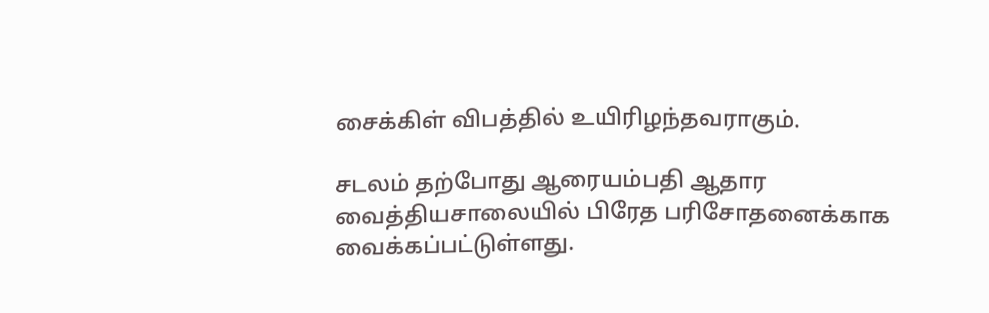சைக்கிள் விபத்தில் உயிரிழந்தவராகும்.

சடலம் தற்போது ஆரையம்பதி ஆதார வைத்தியசாலையில் பிரேத பரிசோதனைக்காக வைக்கப்பட்டுள்ளது.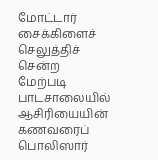மோட்டார் சைக்கிளைச் செலுத்திச் சென்ற மேற்படி பாடசாலையில் ஆசிரியையின் கணவரைப் பொலிஸார்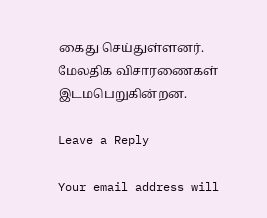கைது செய்துள்ளனர். மேலதிக விசாரணைகள் இடமபெறுகின்றன.

Leave a Reply

Your email address will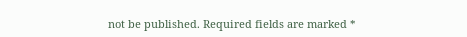not be published. Required fields are marked *